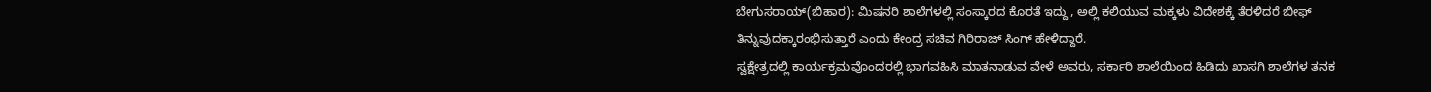ಬೇಗುಸರಾಯ್(ಬಿಹಾರ): ಮಿಷನರಿ ಶಾಲೆಗಳಲ್ಲಿ ಸಂಸ್ಕಾರದ ಕೊರತೆ ಇದ್ದು, ಅಲ್ಲಿ ಕಲಿಯುವ ಮಕ್ಕಳು ವಿದೇಶಕ್ಕೆ ತೆರಳಿದರೆ ಬೀಫ್ ತಿನ್ನುವುದಕ್ಕಾರಂಭಿಸುತ್ತಾರೆ ಎಂದು ಕೇಂದ್ರ ಸಚಿವ ಗಿರಿರಾಜ್ ಸಿಂಗ್ ಹೇಳಿದ್ದಾರೆ.
ಸ್ವಕ್ಷೇತ್ರದಲ್ಲಿ ಕಾರ್ಯಕ್ರಮವೊಂದರಲ್ಲಿ ಭಾಗವಹಿಸಿ ಮಾತನಾಡುವ ವೇಳೆ ಅವರು, ಸರ್ಕಾರಿ ಶಾಲೆಯಿಂದ ಹಿಡಿದು ಖಾಸಗಿ ಶಾಲೆಗಳ ತನಕ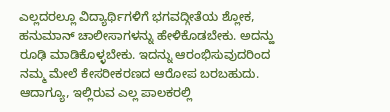ಎಲ್ಲದರಲ್ಲೂ ವಿದ್ಯಾರ್ಥಿಗಳಿಗೆ ಭಗವದ್ಗೀತೆಯ ಶ್ಲೋಕ, ಹನುಮಾನ್ ಚಾಲೀಸಾಗಳನ್ನು ಹೇಳಿಕೊಡಬೇಕು. ಅದನ್ಹು ರೂಢಿ ಮಾಡಿಕೊಳ್ಳಬೇಕು. ಇದನ್ನು ಆರಂಭಿಸುವುದರಿಂದ ನಮ್ಮ ಮೇಲೆ ಕೇಸರೀಕರಣದ ಆರೋಪ ಬರಬಹುದು. ಆದಾಗ್ಯೂ, ಇಲ್ಲಿರುವ ಎಲ್ಲ ಪಾಲಕರಲ್ಲಿ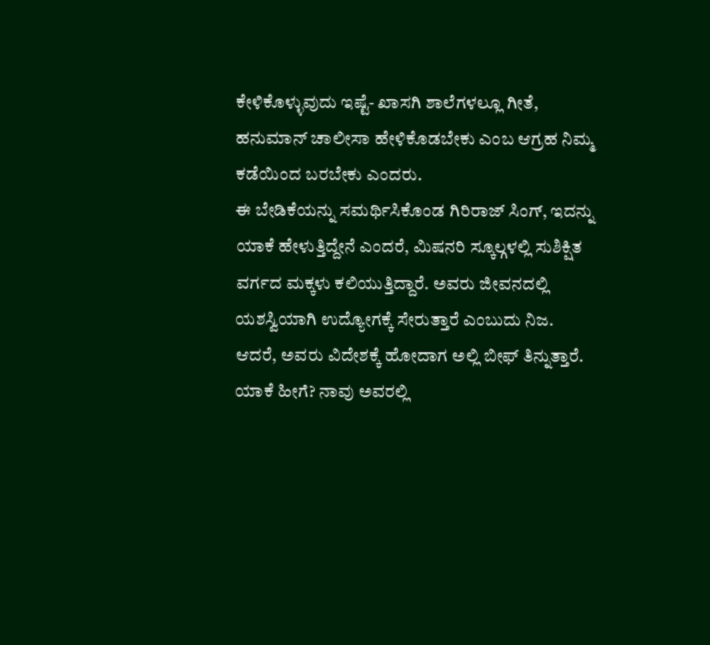ಕೇಳಿಕೊಳ್ಳುವುದು ಇಷ್ಟೆ- ಖಾಸಗಿ ಶಾಲೆಗಳಲ್ಲೂ ಗೀತೆ, ಹನುಮಾನ್ ಚಾಲೀಸಾ ಹೇಳಿಕೊಡಬೇಕು ಎಂಬ ಆಗ್ರಹ ನಿಮ್ಮ ಕಡೆಯಿಂದ ಬರಬೇಕು ಎಂದರು.
ಈ ಬೇಡಿಕೆಯನ್ನು ಸಮರ್ಥಿಸಿಕೊಂಡ ಗಿರಿರಾಜ್ ಸಿಂಗ್, ಇದನ್ನು ಯಾಕೆ ಹೇಳುತ್ತಿದ್ದೇನೆ ಎಂದರೆ, ಮಿಷನರಿ ಸ್ಕೂಲ್ಗಳಲ್ಲಿ ಸುಶಿಕ್ಷಿತ ವರ್ಗದ ಮಕ್ಕಳು ಕಲಿಯುತ್ತಿದ್ದಾರೆ. ಅವರು ಜೀವನದಲ್ಲಿ ಯಶಸ್ವಿಯಾಗಿ ಉದ್ಯೋಗಕ್ಕೆ ಸೇರುತ್ತಾರೆ ಎಂಬುದು ನಿಜ. ಆದರೆ, ಅವರು ವಿದೇಶಕ್ಕೆ ಹೋದಾಗ ಅಲ್ಲಿ ಬೀಫ್ ತಿನ್ನುತ್ತಾರೆ. ಯಾಕೆ ಹೀಗೆ? ನಾವು ಅವರಲ್ಲಿ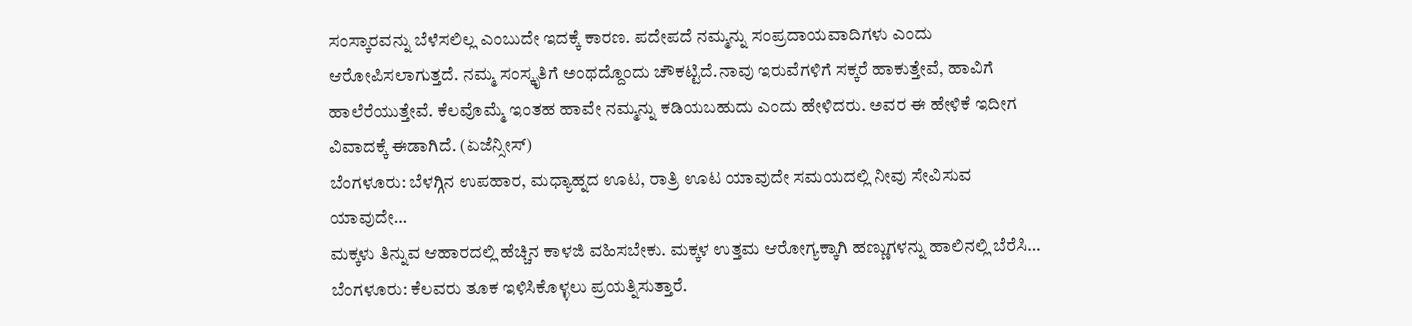ಸಂಸ್ಕಾರವನ್ನು ಬೆಳೆಸಲಿಲ್ಲ ಎಂಬುದೇ ಇದಕ್ಕೆ ಕಾರಣ. ಪದೇಪದೆ ನಮ್ಮನ್ನು ಸಂಪ್ರದಾಯವಾದಿಗಳು ಎಂದು ಆರೋಪಿಸಲಾಗುತ್ತದೆ. ನಮ್ಮ ಸಂಸ್ಕೃತಿಗೆ ಅಂಥದ್ದೊಂದು ಚೌಕಟ್ಟಿದೆ.ನಾವು ಇರುವೆಗಳಿಗೆ ಸಕ್ಕರೆ ಹಾಕುತ್ತೇವೆ, ಹಾವಿಗೆ ಹಾಲೆರೆಯುತ್ತೇವೆ. ಕೆಲವೊಮ್ಮೆ ಇಂತಹ ಹಾವೇ ನಮ್ಮನ್ನು ಕಡಿಯಬಹುದು ಎಂದು ಹೇಳಿದರು. ಅವರ ಈ ಹೇಳಿಕೆ ಇದೀಗ ವಿವಾದಕ್ಕೆ ಈಡಾಗಿದೆ. (ಏಜೆನ್ಸೀಸ್)
ಬೆಂಗಳೂರು: ಬೆಳಗ್ಗಿನ ಉಪಹಾರ, ಮಧ್ಯಾಹ್ನದ ಊಟ, ರಾತ್ರಿ ಊಟ ಯಾವುದೇ ಸಮಯದಲ್ಲಿ ನೀವು ಸೇವಿಸುವ ಯಾವುದೇ…
ಮಕ್ಕಳು ತಿನ್ನುವ ಆಹಾರದಲ್ಲಿ ಹೆಚ್ಚಿನ ಕಾಳಜಿ ವಹಿಸಬೇಕು. ಮಕ್ಕಳ ಉತ್ತಮ ಆರೋಗ್ಯಕ್ಕಾಗಿ ಹಣ್ಣುಗಳನ್ನು ಹಾಲಿನಲ್ಲಿ ಬೆರೆಸಿ…
ಬೆಂಗಳೂರು: ಕೆಲವರು ತೂಕ ಇಳಿಸಿಕೊಳ್ಳಲು ಪ್ರಯತ್ನಿಸುತ್ತಾರೆ.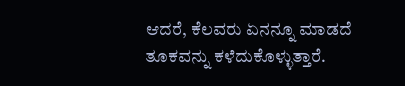ಆದರೆ, ಕೆಲವರು ಏನನ್ನೂ ಮಾಡದೆ ತೂಕವನ್ನು ಕಳೆದುಕೊಳ್ಳುತ್ತಾರೆ.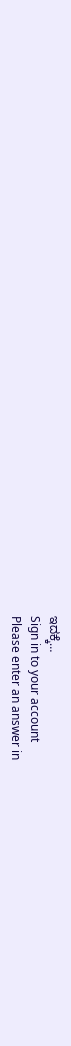ಇದಕ್ಕೆ…
Sign in to your account
Please enter an answer in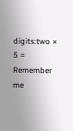digits:two × 5 =
Remember me